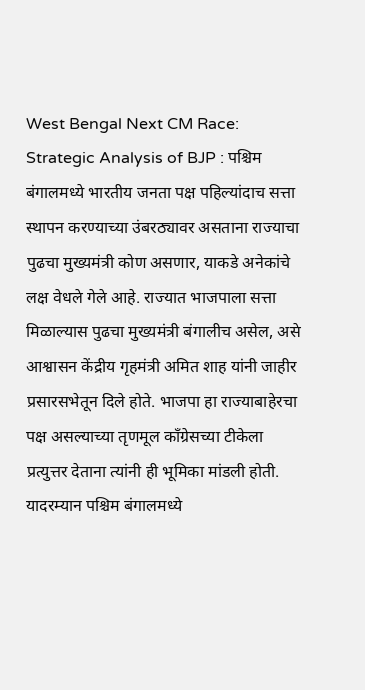West Bengal Next CM Race: Strategic Analysis of BJP : पश्चिम बंगालमध्ये भारतीय जनता पक्ष पहिल्यांदाच सत्ता स्थापन करण्याच्या उंबरठ्यावर असताना राज्याचा पुढचा मुख्यमंत्री कोण असणार, याकडे अनेकांचे लक्ष वेधले गेले आहे. राज्यात भाजपाला सत्ता मिळाल्यास पुढचा मुख्यमंत्री बंगालीच असेल, असे आश्वासन केंद्रीय गृहमंत्री अमित शाह यांनी जाहीर प्रसारसभेतून दिले होते. भाजपा हा राज्याबाहेरचा पक्ष असल्याच्या तृणमूल काँग्रेसच्या टीकेला प्रत्युत्तर देताना त्यांनी ही भूमिका मांडली होती. यादरम्यान पश्चिम बंगालमध्ये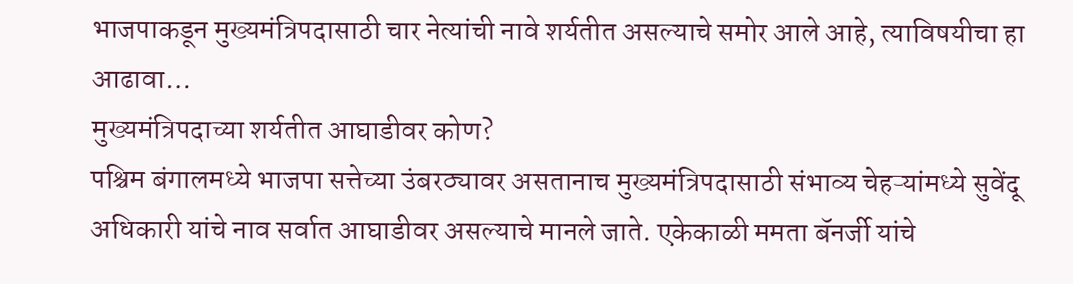भाजपाकडून मुख्यमंत्रिपदासाठी चार नेत्यांची नावे शर्यतीत असल्याचे समोर आले आहे, त्याविषयीचा हा आढावा…
मुख्यमंत्रिपदाच्या शर्यतीत आघाडीवर कोण?
पश्चिम बंगालमध्ये भाजपा सत्तेच्या उंबरठ्यावर असतानाच मुख्यमंत्रिपदासाठी संभाव्य चेहऱ्यांमध्ये सुवेंदू अधिकारी यांचे नाव सर्वात आघाडीवर असल्याचे मानले जाते. एकेकाळी ममता बॅनर्जी यांचे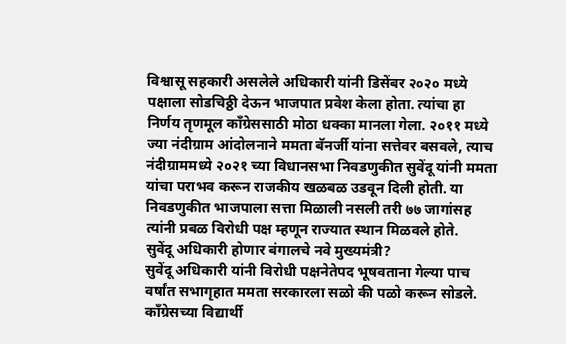विश्वासू सहकारी असलेले अधिकारी यांनी डिसेंबर २०२० मध्ये पक्षाला सोडचिठ्ठी देऊन भाजपात प्रवेश केला होता. त्यांचा हा निर्णय तृणमूल काँग्रेससाठी मोठा धक्का मानला गेला. २०११ मध्ये ज्या नंदीग्राम आंदोलनाने ममता बॅनर्जी यांना सत्तेवर बसवले, त्याच नंदीग्राममध्ये २०२१ च्या विधानसभा निवडणुकीत सुवेंदू यांनी ममता यांचा पराभव करून राजकीय खळबळ उडवून दिली होती. या निवडणुकीत भाजपाला सत्ता मिळाली नसली तरी ७७ जागांसह त्यांनी प्रबळ विरोधी पक्ष म्हणून राज्यात स्थान मिळवले होते.
सुवेंदू अधिकारी होणार बंगालचे नवे मुख्यमंत्री?
सुवेंदू अधिकारी यांनी विरोधी पक्षनेतेपद भूषवताना गेल्या पाच वर्षांत सभागृहात ममता सरकारला सळो की पळो करून सोडले. काँग्रेसच्या विद्यार्थी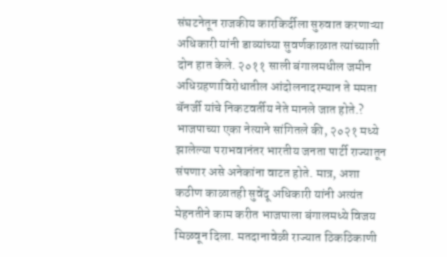संघटनेतून राजकीय कारकिर्दीला सुरुवात करणाऱ्या अधिकारी यांनी डाव्यांच्या सुवर्णकाळात त्यांच्याशी दोन हात केले. २०११ साली बंगालमधील जमीन अधिग्रहणाविरोधातील आंदोलनादरम्यान ते ममता बॅनर्जी यांचे निकटवर्तीय नेते मानले जात होते.? भाजपाच्या एका नेत्याने सांगितले की, २०२१ मध्ये झालेल्या पराभवानंतर भारतीय जनता पार्टी राज्यातून संपणार असे अनेकांना वाटत होते. मात्र, अशा कठीण काळातही सुवेंदू अधिकारी यांनी अत्यंत मेहनतीने काम करीत भाजपाला बंगालमध्ये विजय मिळवून दिला. मतदानावेळी राज्यात ठिकठिकाणी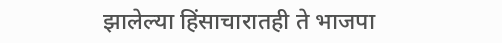झालेल्या हिंसाचारातही ते भाजपा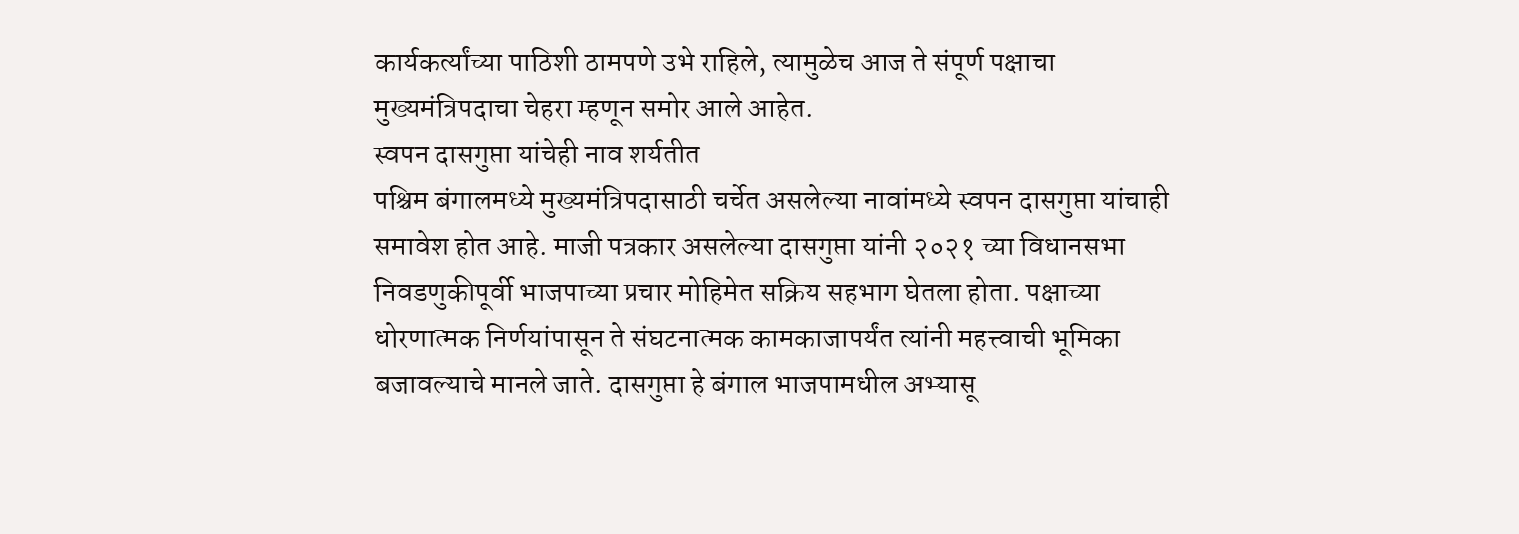कार्यकर्त्यांच्या पाठिशी ठामपणे उभे राहिले, त्यामुळेच आज ते संपूर्ण पक्षाचा मुख्यमंत्रिपदाचा चेहरा म्हणून समोर आले आहेत.
स्वपन दासगुप्ता यांचेही नाव शर्यतीत
पश्चिम बंगालमध्ये मुख्यमंत्रिपदासाठी चर्चेत असलेल्या नावांमध्ये स्वपन दासगुप्ता यांचाही समावेश होत आहे. माजी पत्रकार असलेल्या दासगुप्ता यांनी २०२१ च्या विधानसभा निवडणुकीपूर्वी भाजपाच्या प्रचार मोहिमेत सक्रिय सहभाग घेतला होता. पक्षाच्या धोरणात्मक निर्णयांपासून ते संघटनात्मक कामकाजापर्यंत त्यांनी महत्त्वाची भूमिका बजावल्याचे मानले जाते. दासगुप्ता हे बंगाल भाजपामधील अभ्यासू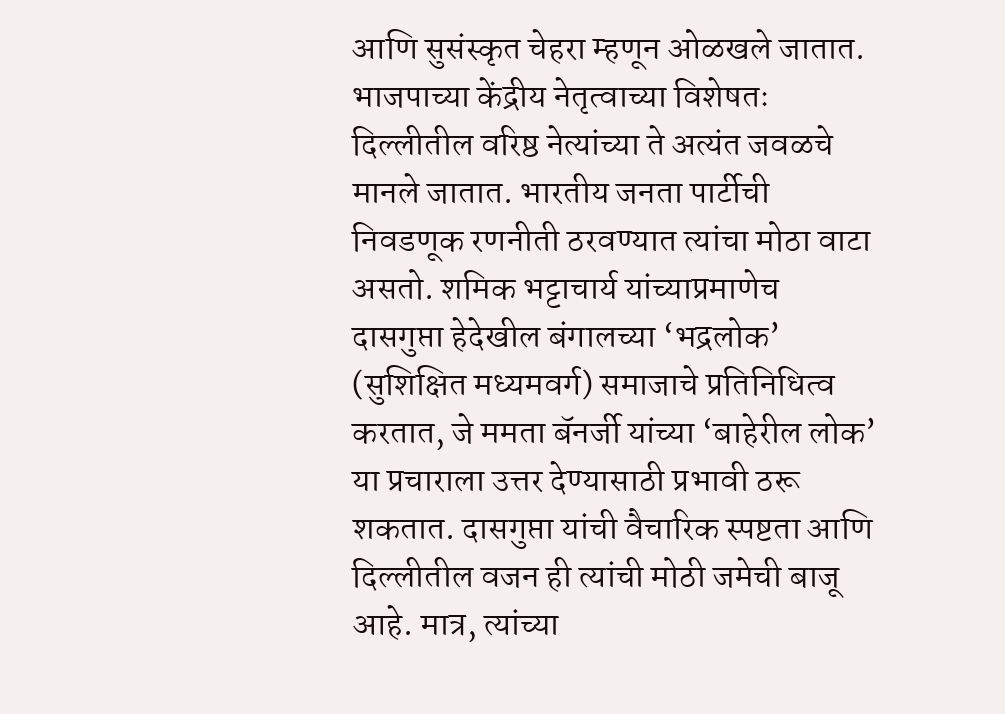आणि सुसंस्कृत चेहरा म्हणून ओळखले जातात. भाजपाच्या केंद्रीय नेतृत्वाच्या विशेषतः दिल्लीतील वरिष्ठ नेत्यांच्या ते अत्यंत जवळचे मानले जातात. भारतीय जनता पार्टीची निवडणूक रणनीती ठरवण्यात त्यांचा मोठा वाटा असतो. शमिक भट्टाचार्य यांच्याप्रमाणेच दासगुप्ता हेदेखील बंगालच्या ‘भद्रलोक’ (सुशिक्षित मध्यमवर्ग) समाजाचे प्रतिनिधित्व करतात, जे ममता बॅनर्जी यांच्या ‘बाहेरील लोक’ या प्रचाराला उत्तर देण्यासाठी प्रभावी ठरू शकतात. दासगुप्ता यांची वैचारिक स्पष्टता आणि दिल्लीतील वजन ही त्यांची मोठी जमेची बाजू आहे. मात्र, त्यांच्या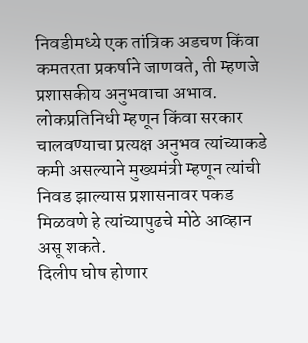निवडीमध्ये एक तांत्रिक अडचण किंवा कमतरता प्रकर्षाने जाणवते, ती म्हणजे प्रशासकीय अनुभवाचा अभाव. लोकप्रतिनिधी म्हणून किंवा सरकार चालवण्याचा प्रत्यक्ष अनुभव त्यांच्याकडे कमी असल्याने मुख्यमंत्री म्हणून त्यांची निवड झाल्यास प्रशासनावर पकड मिळवणे हे त्यांच्यापुढचे मोठे आव्हान असू शकते.
दिलीप घोष होणार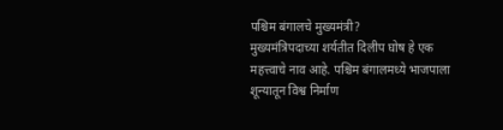पश्चिम बंगालचे मुख्यमंत्री?
मुख्यमंत्रिपदाच्या शर्यतीत दिलीप घोष हे एक महत्त्वाचे नाव आहे. पश्चिम बंगालमध्ये भाजपाला शून्यातून विश्व निर्माण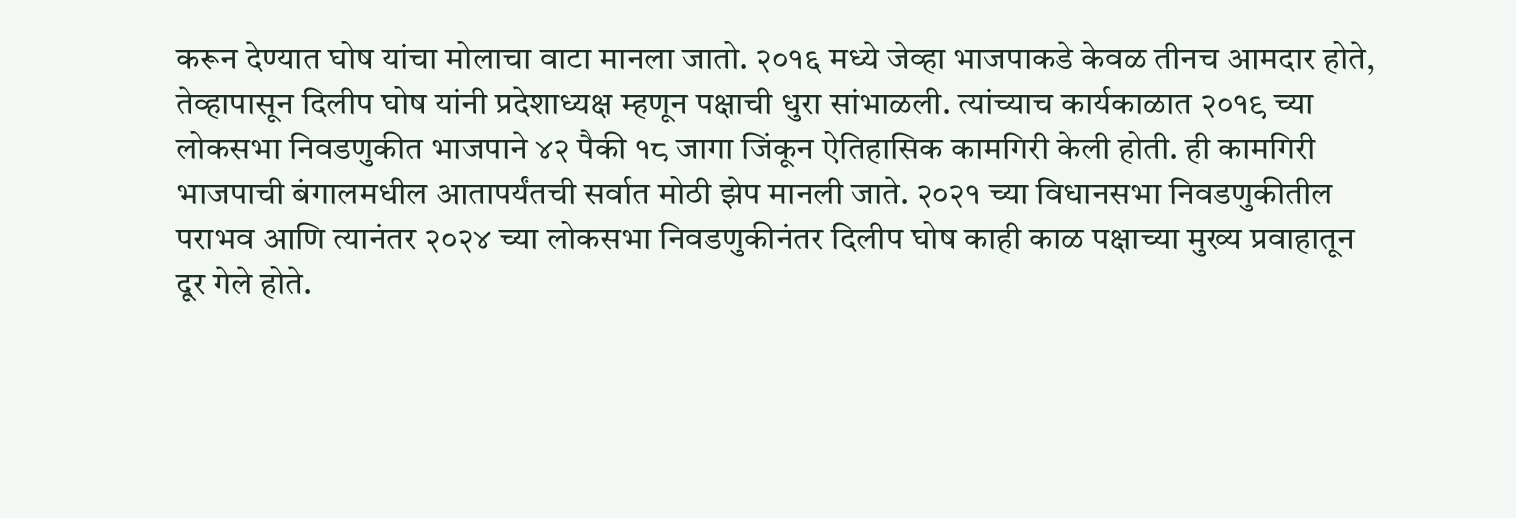करून देण्यात घोष यांचा मोलाचा वाटा मानला जातो. २०१६ मध्ये जेव्हा भाजपाकडे केवळ तीनच आमदार होते, तेव्हापासून दिलीप घोष यांनी प्रदेशाध्यक्ष म्हणून पक्षाची धुरा सांभाळली. त्यांच्याच कार्यकाळात २०१९ च्या लोकसभा निवडणुकीत भाजपाने ४२ पैकी १८ जागा जिंकून ऐतिहासिक कामगिरी केली होती. ही कामगिरी भाजपाची बंगालमधील आतापर्यंतची सर्वात मोठी झेप मानली जाते. २०२१ च्या विधानसभा निवडणुकीतील पराभव आणि त्यानंतर २०२४ च्या लोकसभा निवडणुकीनंतर दिलीप घोष काही काळ पक्षाच्या मुख्य प्रवाहातून दूर गेले होते.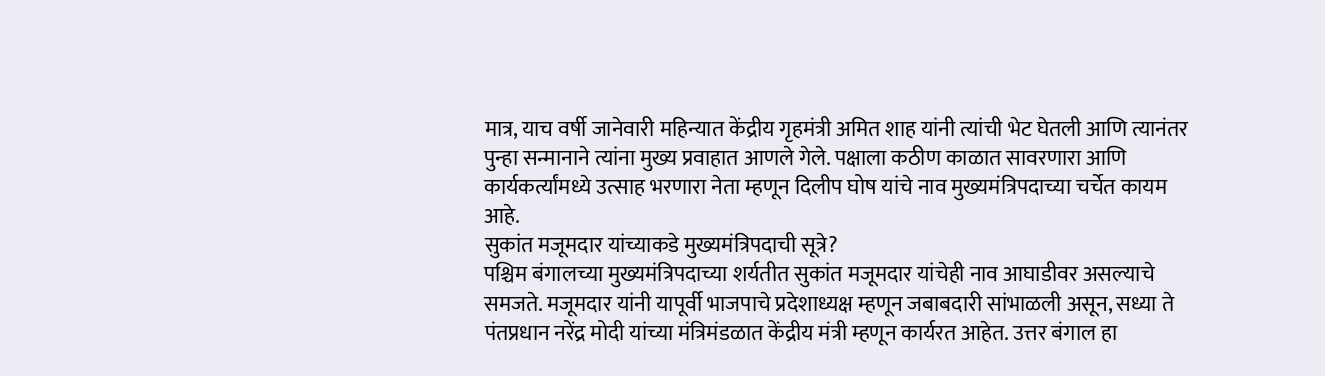मात्र, याच वर्षी जानेवारी महिन्यात केंद्रीय गृहमंत्री अमित शाह यांनी त्यांची भेट घेतली आणि त्यानंतर पुन्हा सन्मानाने त्यांना मुख्य प्रवाहात आणले गेले. पक्षाला कठीण काळात सावरणारा आणि कार्यकर्त्यांमध्ये उत्साह भरणारा नेता म्हणून दिलीप घोष यांचे नाव मुख्यमंत्रिपदाच्या चर्चेत कायम आहे.
सुकांत मजूमदार यांच्याकडे मुख्यमंत्रिपदाची सूत्रे?
पश्चिम बंगालच्या मुख्यमंत्रिपदाच्या शर्यतीत सुकांत मजूमदार यांचेही नाव आघाडीवर असल्याचे समजते. मजूमदार यांनी यापूर्वी भाजपाचे प्रदेशाध्यक्ष म्हणून जबाबदारी सांभाळली असून, सध्या ते पंतप्रधान नरेंद्र मोदी यांच्या मंत्रिमंडळात केंद्रीय मंत्री म्हणून कार्यरत आहेत. उत्तर बंगाल हा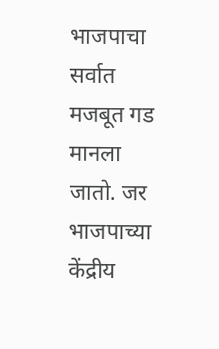भाजपाचा सर्वात मजबूत गड मानला जातो. जर भाजपाच्या केंद्रीय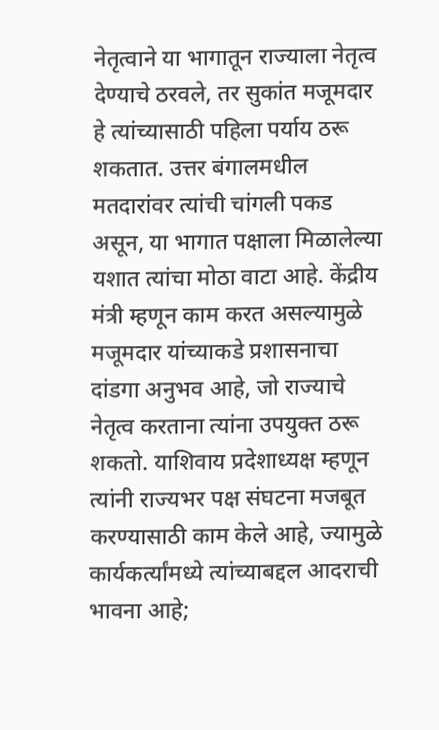नेतृत्वाने या भागातून राज्याला नेतृत्व देण्याचे ठरवले, तर सुकांत मजूमदार हे त्यांच्यासाठी पहिला पर्याय ठरू शकतात. उत्तर बंगालमधील मतदारांवर त्यांची चांगली पकड असून, या भागात पक्षाला मिळालेल्या यशात त्यांचा मोठा वाटा आहे. केंद्रीय मंत्री म्हणून काम करत असल्यामुळे मजूमदार यांच्याकडे प्रशासनाचा दांडगा अनुभव आहे, जो राज्याचे नेतृत्व करताना त्यांना उपयुक्त ठरू शकतो. याशिवाय प्रदेशाध्यक्ष म्हणून त्यांनी राज्यभर पक्ष संघटना मजबूत करण्यासाठी काम केले आहे, ज्यामुळे कार्यकर्त्यांमध्ये त्यांच्याबद्दल आदराची भावना आहे;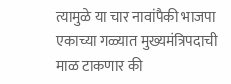त्यामुळे या चार नावांपैकी भाजपा एकाच्या गळ्यात मुख्यमंत्रिपदाची माळ टाकणार की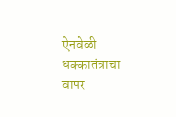ऐनवेळी धक्कातंत्राचा वापर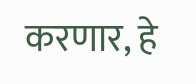करणार, हे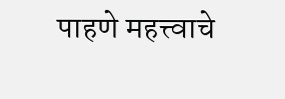पाहणे महत्त्वाचे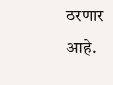ठरणार आहे.